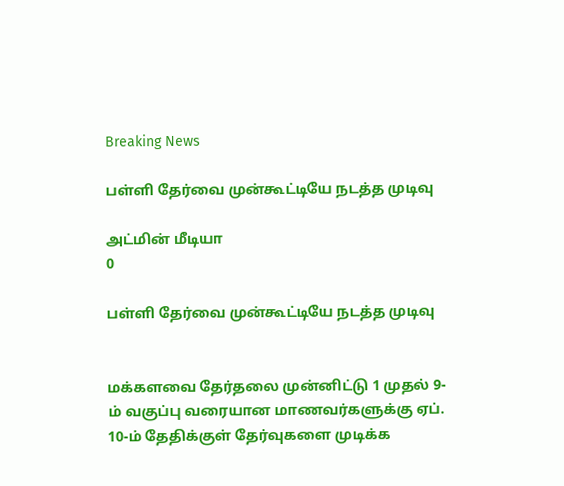Breaking News

பள்ளி தேர்வை முன்கூட்டியே நடத்த முடிவு

அட்மின் மீடியா
0

பள்ளி தேர்வை முன்கூட்டியே நடத்த முடிவு


மக்களவை தேர்தலை முன்னிட்டு 1 முதல் 9-ம் வகுப்பு வரையான மாணவர்களுக்கு ஏப். 10-ம் தேதிக்குள் தேர்வுகளை முடிக்க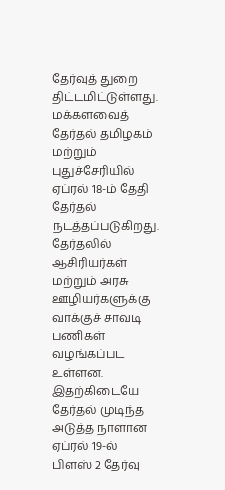தேர்வுத் துறை திட்டமிட்டுள்ளது.
மக்களவைத் தேர்தல் தமிழகம் மற்றும் புதுச்சேரியில் ஏப்ரல் 18-ம் தேதி தேர்தல் நடத்தப்படுகிறது. தேர்தலில் ஆசிரியர்கள் மற்றும் அரசு ஊழியர்களுக்கு வாக்குச் சாவடி பணிகள் வழங்கப்பட உள்ளன.
இதற்கிடையே தேர்தல் முடிந்த அடுத்த நாளான ஏப்ரல் 19-ல் பிளஸ் 2 தேர்வு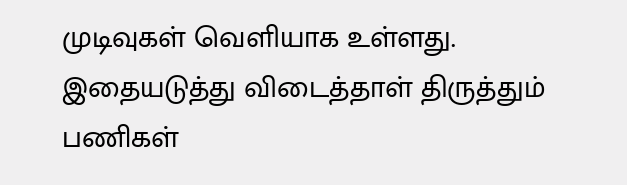முடிவுகள் வெளியாக உள்ளது.
இதையடுத்து விடைத்தாள் திருத்தும் பணிகள்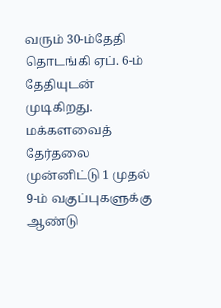வரும் 30-ம்தேதி தொடங்கி ஏப். 6-ம் தேதியுடன் முடிகிறது.
மக்களவைத் தேர்தலை முன்னிட்டு 1 முதல் 9-ம் வகுப்புகளுக்கு ஆண்டு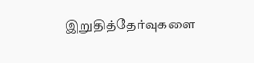இறுதித்தேர்வுகளை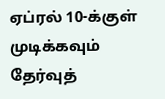ஏப்ரல் 10-க்குள் முடிக்கவும் தேர்வுத்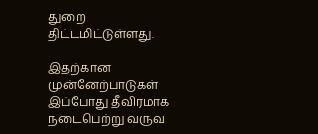துறை திட்டமிட்டுள்ளது.

இதற்கான முன்னேற்பாடுகள் இப்போது தீவிரமாக நடைபெற்று வருவ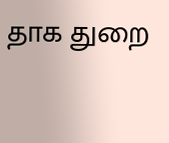தாக துறை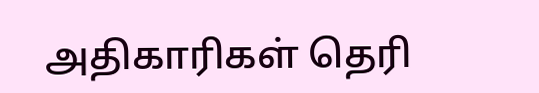அதிகாரிகள் தெரி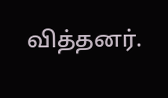வித்தனர்.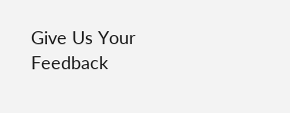Give Us Your Feedback